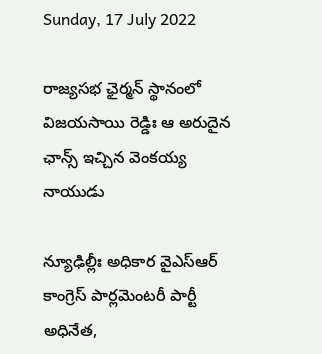Sunday, 17 July 2022

రాజ్య‌స‌భ ఛైర్మ‌న్ స్థానంలో విజ‌య‌సాయి రెడ్డిః ఆ అరుదైన ఛాన్స్ ఇచ్చిన వెంక‌య్య నాయుడు

న్యూఢిల్లీః అధికార వైఎస్ఆర్ కాంగ్రెస్ పార్ల‌మెంట‌రీ పార్టీ అధినేత‌,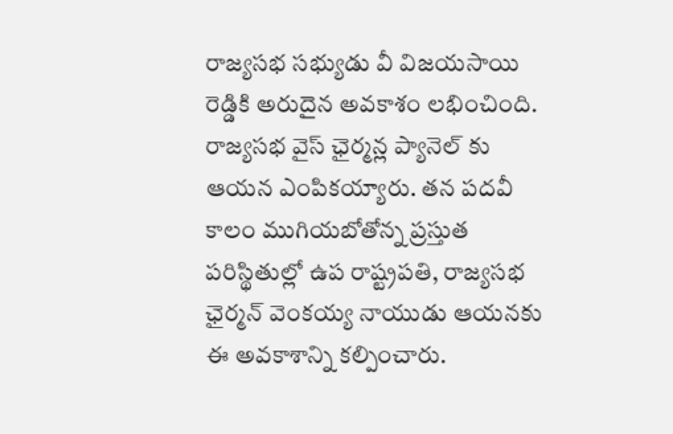రాజ్య‌స‌భ స‌భ్యుడు వీ విజ‌యసాయి రెడ్డికి అరుదైన అవ‌కాశం ల‌భించింది. రాజ్య‌స‌భ వైస్ ఛైర్మ‌న్ల ప్యానెల్ కు ఆయ‌న ఎంపిక‌య్యారు. త‌న ప‌ద‌వీ కాలం ముగియ‌బోతోన్న ప్ర‌స్తుత ప‌రిస్థితుల్లో ఉప రాష్ట్ర‌ప‌తి, రాజ్య‌స‌భ ఛైర్మ‌న్ వెంక‌య్య నాయుడు ఆయ‌న‌కు ఈ అవ‌కాశాన్ని క‌ల్పించారు.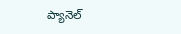ప్యానెల్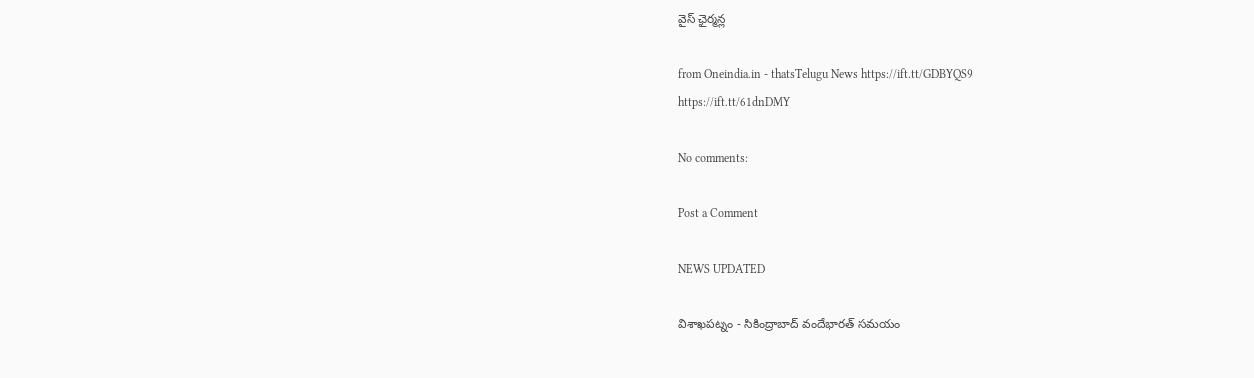వైస్ ఛైర్మ‌న్ల

from Oneindia.in - thatsTelugu News https://ift.tt/GDBYQS9
https://ift.tt/61dnDMY

No comments:

Post a Comment

NEWS UPDATED

విశాఖపట్నం - సికింద్రాబాద్ వందేభారత్ సమయం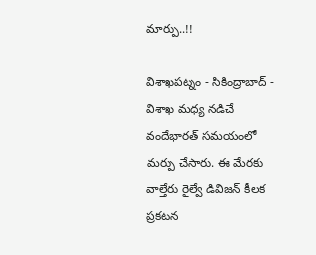మార్పు..!!

విశాఖపట్నం - సికింద్రాబాద్ - విశాఖ మధ్య నడిచే వందేభారత్ సమయంలో మర్పు చేసారు. ఈ మేరకు వాల్తేరు రైల్వే డివిజన్ కీలక ప్రకటన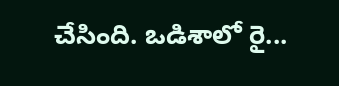చేసింది. ఒడిశాలో రై...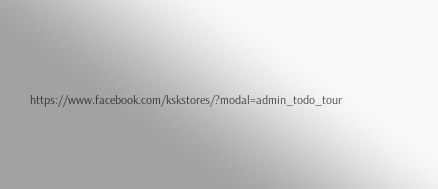https://www.facebook.com/kskstores/?modal=admin_todo_tour